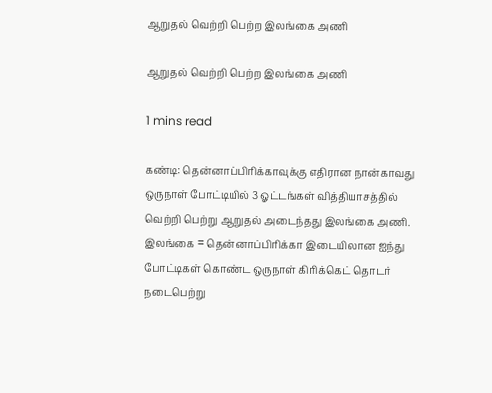ஆறுதல் வெற்றி பெற்ற இலங்கை அணி

ஆறுதல் வெற்றி பெற்ற இலங்கை அணி

1 mins read

கண்டி: தென்னாப்பிரிக்காவுக்கு எதிரான நான்காவது ஒருநாள் போட்டியில் 3 ஓட்டங்கள் வித்தியாசத்தில் வெற்றி பெற்று ஆறுதல் அடைந்தது இலங்கை அணி. இலங்கை = தென்னாப்பிரிக்கா இடையிலான ஐந்து போட்டிகள் கொண்ட ஒருநாள் கிரிக்கெட் தொடர் நடைபெற்று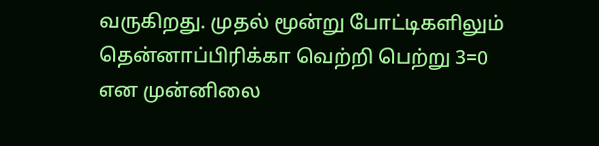வருகிறது. முதல் மூன்று போட்டிகளிலும் தென்னாப்பிரிக்கா வெற்றி பெற்று 3=0 என முன்னிலை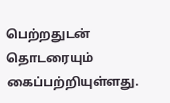பெற்றதுடன் தொடரையும் கைப்பற்றியுள்ளது.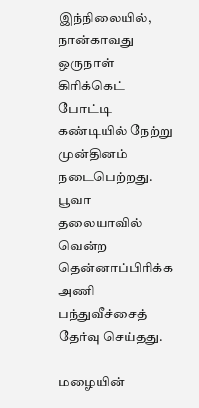இந்நிலையில், நான்காவது ஒருநாள் கிரிக்கெட் போட்டி கண்டியில் நேற்று முன்தினம் நடைபெற்றது. பூவா தலையாவில் வென்ற தென்னாப்பிரிக்க அணி பந்துவீச்சைத் தேர்வு செய்தது.

மழையின்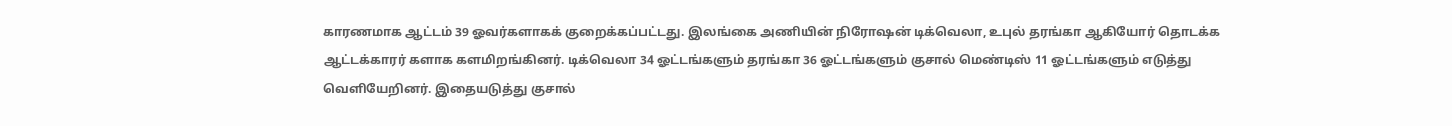காரணமாக ஆட்டம் 39 ஓவர்களாகக் குறைக்கப்பட்டது. இலங்கை அணியின் நிரோஷன் டிக்வெலா, உபுல் தரங்கா ஆகியோர் தொடக்க ஆட்டக்காரர் களாக களமிறங்கினர். டிக்வெலா 34 ஓட்டங்களும் தரங்கா 36 ஓட்டங்களும் குசால் மெண்டிஸ் 11 ஓட்டங்களும் எடுத்து வெளியேறினர். இதையடுத்து குசால்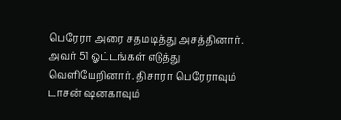பெரேரா அரை சதமடித்து அசத்தினார். அவர் 51 ஓட்டங்கள் எடுத்து வெளியேறினார். திசாரா பெரேராவும் டாசன் ஷனகாவும்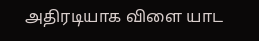அதிரடியாக விளை யாட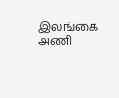இலங்கை அணி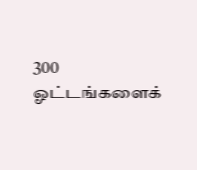300 ஓட்டங்களைக்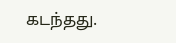கடந்தது.